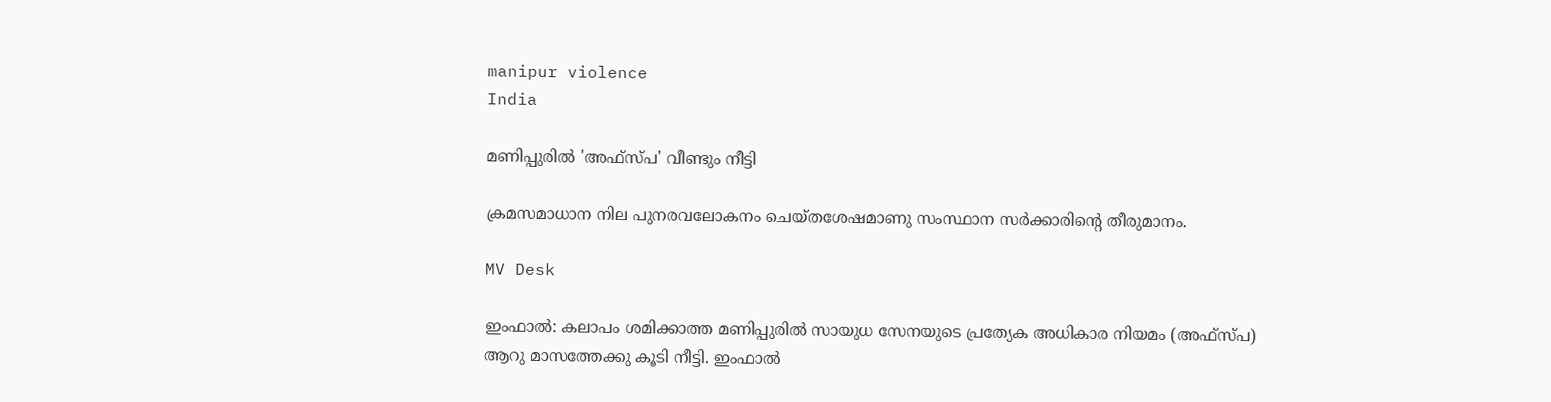manipur violence
India

മണിപ്പുരിൽ 'അഫ്സ്പ' വീണ്ടും നീട്ടി

ക്രമസമാധാന നില പുനരവലോകനം ചെയ്തശേഷമാണു സംസ്ഥാന സർക്കാരിന്‍റെ തീരുമാനം.

MV Desk

ഇംഫാൽ: കലാപം ശമിക്കാത്ത മണിപ്പുരിൽ സായുധ സേനയുടെ പ്രത്യേക അധികാര നിയമം (അഫ്സ്പ) ആറു മാസത്തേക്കു കൂടി നീട്ടി. ഇംഫാൽ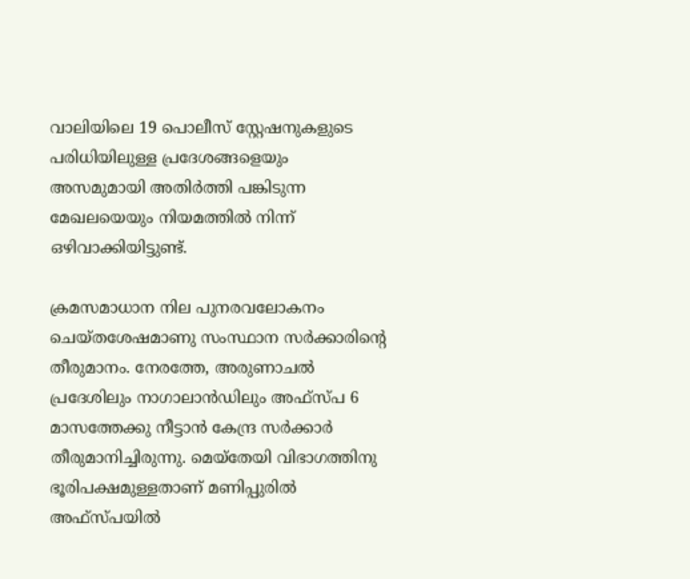വാലിയിലെ 19 പൊലീസ് സ്റ്റേഷനുകളുടെ പരിധിയിലുള്ള പ്രദേശങ്ങളെയും അസമുമായി അതിർത്തി പങ്കിടുന്ന മേഖലയെയും നിയമത്തിൽ നിന്ന് ഒഴിവാക്കിയിട്ടുണ്ട്.

ക്രമസമാധാന നില പുനരവലോകനം ചെയ്തശേഷമാണു സംസ്ഥാന സർക്കാരിന്‍റെ തീരുമാനം. നേരത്തേ, അരുണാചൽ പ്രദേശിലും നാഗാലാൻഡിലും അഫ്സ്പ 6 മാസത്തേക്കു നീട്ടാൻ കേന്ദ്ര സർക്കാർ തീരുമാനിച്ചിരുന്നു. മെയ്തേയി വിഭാഗത്തിനു ഭൂരിപക്ഷമുള്ളതാണ് മണിപ്പുരിൽ അഫ്സ്പയിൽ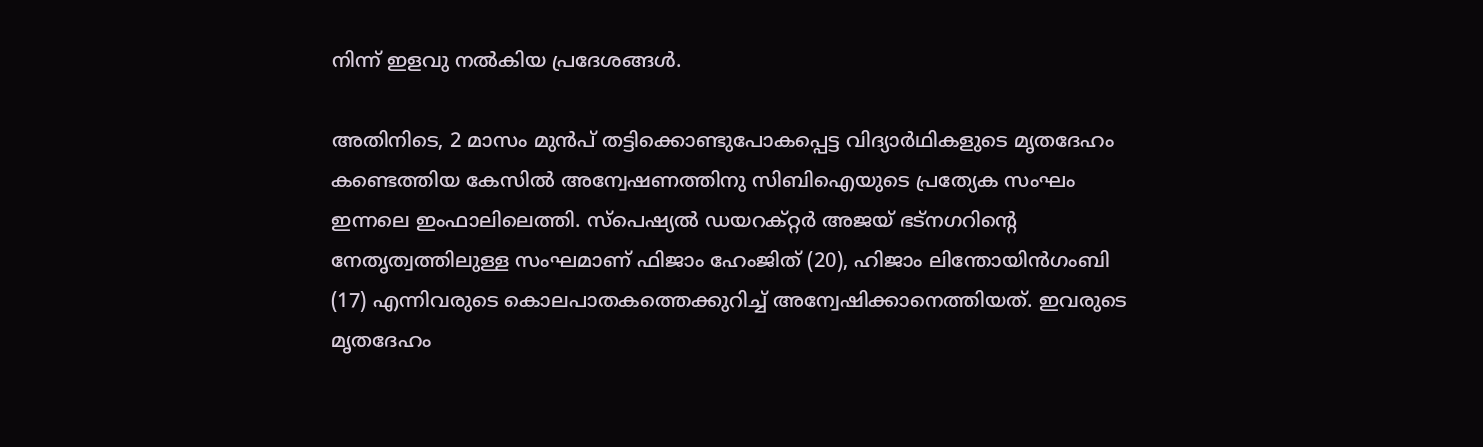നിന്ന് ഇളവു നൽകിയ പ്രദേശങ്ങൾ.

അതിനിടെ, 2 മാസം മുൻപ് തട്ടിക്കൊണ്ടുപോകപ്പെട്ട വിദ്യാർഥികളുടെ മൃതദേഹം കണ്ടെത്തിയ കേസിൽ അന്വേഷണത്തിനു സിബിഐയുടെ പ്രത്യേക സംഘം ഇന്നലെ ഇംഫാലിലെത്തി. സ്പെഷ്യൽ ഡയറക്റ്റർ അജയ് ഭട്നഗറിന്‍റെ നേതൃത്വത്തിലുള്ള സംഘമാണ് ഫിജാം ഹേംജിത് (20), ഹിജാം ലിന്തോയിൻഗംബി (17) എന്നിവരുടെ കൊലപാതകത്തെക്കുറിച്ച് അന്വേഷിക്കാനെത്തിയത്. ഇവരുടെ മൃതദേഹം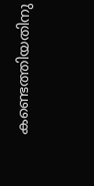കണ്ടെത്തിയതിനു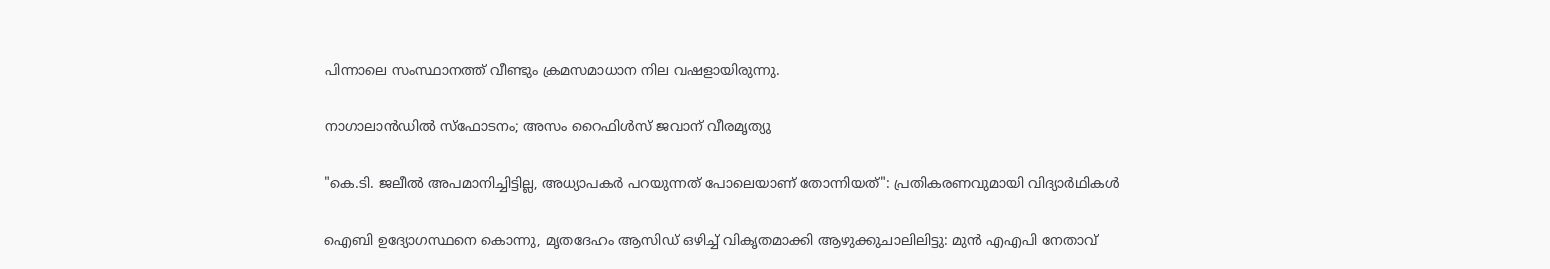പിന്നാലെ സംസ്ഥാനത്ത് വീണ്ടും ക്രമസമാധാന നില വഷളായിരുന്നു.

നാഗാലാൻഡിൽ സ്ഫോടനം; അസം റൈഫിൾസ് ജവാന് വീരമൃത്യു

"കെ.ടി. ജലീൽ അപമാനിച്ചിട്ടില്ല, അധ്യാപകർ പറയുന്നത് പോലെയാണ് തോന്നിയത്": പ്രതികരണവുമായി വിദ്യാർഥികൾ

ഐബി ഉദ്യോഗസ്ഥനെ കൊന്നു, മൃതദേഹം ആസിഡ് ഒഴിച്ച് വികൃതമാക്കി ആഴുക്കുചാലിലിട്ടു: മുൻ എഎപി നേതാവ്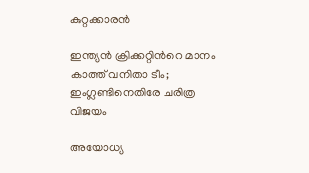കുറ്റക്കാരൻ

ഇന്ത്യൻ ക്രിക്കറ്റിന്‍റെ മാനം കാത്ത് വനിതാ ടീം; ഇംഗ്ലണ്ടിനെതിരേ ചരിത്ര വിജയം

അയോധ്യ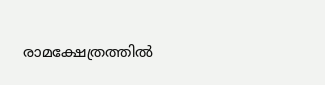രാമക്ഷേത്രത്തിൽ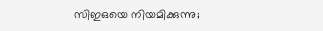സിഇഒയെ നിയമിക്കുന്നു;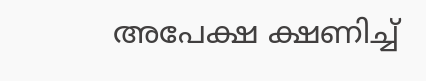അപേക്ഷ ക്ഷണിച്ച്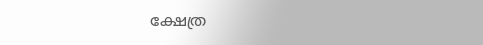ക്ഷേത്ര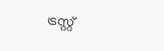ട്രസ്റ്റ്